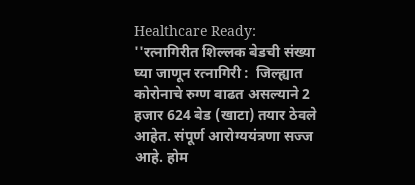Healthcare Ready: ''रत्नागिरीत शिल्लक बेडची संख्या घ्या जाणून रत्नागिरी :  जिल्ह्यात कोरोनाचे रुग्ण वाढत असल्याने 2 हजार 624 बेड (खाटा) तयार ठेवले आहेत. संपूर्ण आरोग्ययंत्रणा सज्ज आहे. होम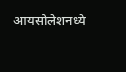आयसोलेशनध्ये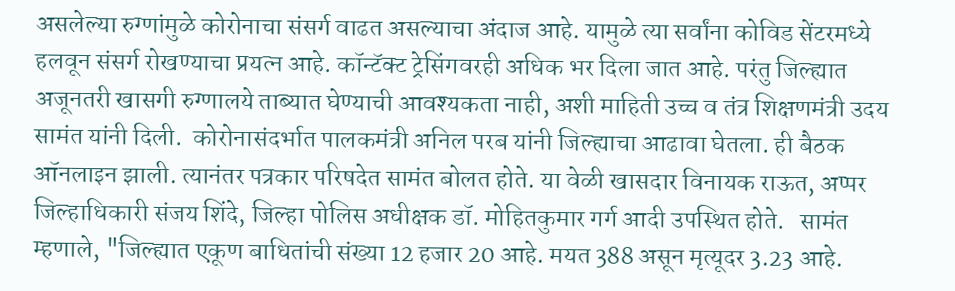असलेल्या रुग्णांमुळे कोरोनाचा संसर्ग वाढत असल्याचा अंदाज आहे. यामुळे त्या सर्वांना कोविड सेंटरमध्ये हलवून संसर्ग रोखण्याचा प्रयत्न आहे. कॉन्टॅक्‍ट ट्रेसिंगवरही अधिक भर दिला जात आहे. परंतु जिल्ह्यात अजूनतरी खासगी रुग्णालये ताब्यात घेण्याची आवश्‍यकता नाही, अशी माहिती उच्च व तंत्र शिक्षणमंत्री उदय सामंत यांनी दिली.  कोरोनासंदर्भात पालकमंत्री अनिल परब यांनी जिल्ह्याचा आढावा घेतला. ही बैठक ऑनलाइन झाली. त्यानंतर पत्रकार परिषदेत सामंत बोलत होते. या वेळी खासदार विनायक राऊत, अप्पर जिल्हाधिकारी संजय शिंदे, जिल्हा पोलिस अधीक्षक डॉ. मोहितकुमार गर्ग आदी उपस्थित होते.   सामंत म्हणाले, "जिल्ह्यात एकूण बाधितांची संख्या 12 हजार 20 आहे. मयत 388 असून मृत्यूदर 3.23 आहे.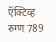ऍक्‍टिव्ह रुग्ण 789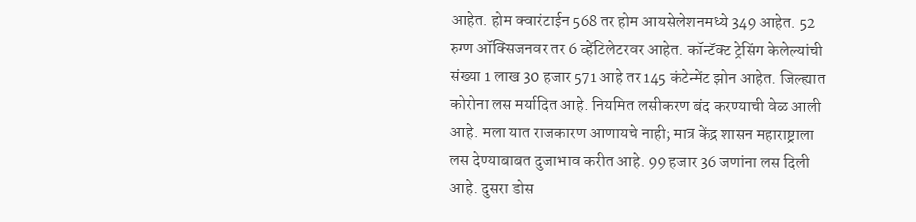आहेत. होम क्वारंटाईन 568 तर होम आयसेलेशनमध्ये 349 आहेत. 52 रुग्ण ऑक्‍सिजनवर तर 6 व्हेंटिलेटरवर आहेत. कॉन्टॅक्‍ट ट्रेसिंग केलेल्यांची संख्या 1 लाख 30 हजार 571 आहे तर 145 कंटेन्मेंट झोन आहेत. जिल्ह्यात कोरोना लस मर्यादित आहे. नियमित लसीकरण बंद करण्याची वेळ आली आहे. मला यात राजकारण आणायचे नाही; मात्र केंद्र शासन महाराष्ट्राला लस देण्याबाबत दुजाभाव करीत आहे. 99 हजार 36 जणांना लस दिली आहे. दुसरा डोस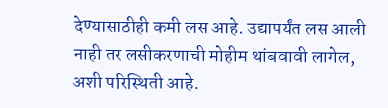देण्यासाठीही कमी लस आहे. उद्यापर्यंत लस आली नाही तर लसीकरणाची मोहीम थांबवावी लागेल, अशी परिस्थिती आहे.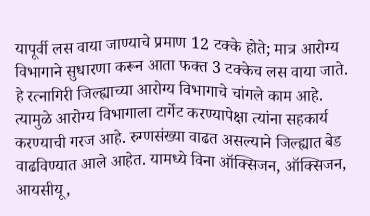यापूर्वी लस वाया जाण्याचे प्रमाण 12 टक्के होते; मात्र आरोग्य विभागाने सुधारणा करून आता फक्त 3 टक्केच लस वाया जाते. हे रत्नागिरी जिल्ह्याच्या आरोग्य विभागाचे चांगले काम आहे. त्यामुळे आरोग्य विभागाला टार्गेट करण्यापेक्षा त्यांना सहकार्य करण्याची गरज आहे. रुग्णसंख्या वाढत असल्याने जिल्ह्यात बेड वाढविण्यात आले आहेत. यामध्ये विना ऑक्‍सिजन, ऑक्‍सिजन, आयसीयू,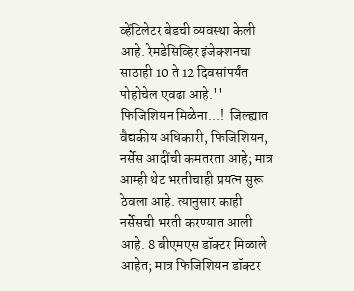व्हेंटिलेटर बेडची व्यवस्था केली आहे. रेमडेसिव्हिर इंजेक्‍शनचा साठाही 10 ते 12 दिवसांपर्यंत पोहोचेल एवढा आहे.''  फिजिशियन मिळेना...!  जिल्ह्यात वैद्यकीय अधिकारी, फिजिशियन, नर्सेस आदींची कमतरता आहे; मात्र आम्ही थेट भरतीचाही प्रयत्न सुरू ठेवला आहे. त्यानुसार काही नर्सेसची भरती करण्यात आली आहे. 8 बीएमएस डॉक्‍टर मिळाले आहेत; मात्र फिजिशियन डॉक्‍टर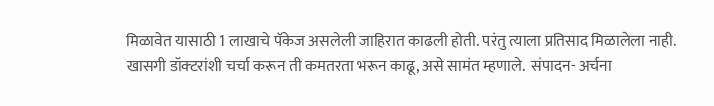मिळावेत यासाठी 1 लाखाचे पॅकेज असलेली जाहिरात काढली होती. परंतु त्याला प्रतिसाद मिळालेला नाही. खासगी डॉक्‍टरांशी चर्चा करून ती कमतरता भरून काढू, असे सामंत म्हणाले.  संपादन- अर्चना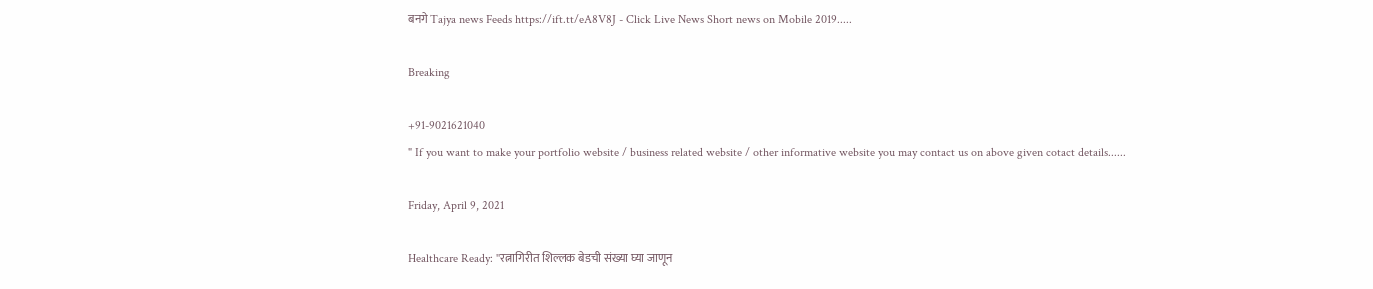बनगे Tajya news Feeds https://ift.tt/eA8V8J - Click Live News Short news on Mobile 2019.....

Breaking

+91-9021621040
" If you want to make your portfolio website / business related website / other informative website you may contact us on above given cotact details......

Friday, April 9, 2021

Healthcare Ready: ''रत्नागिरीत शिल्लक बेडची संख्या घ्या जाणून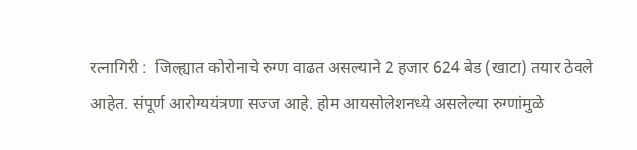रत्नागिरी :  जिल्ह्यात कोरोनाचे रुग्ण वाढत असल्याने 2 हजार 624 बेड (खाटा) तयार ठेवले आहेत. संपूर्ण आरोग्ययंत्रणा सज्ज आहे. होम आयसोलेशनध्ये असलेल्या रुग्णांमुळे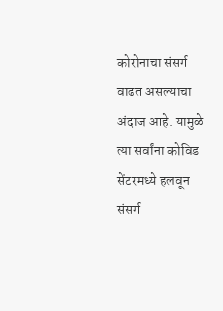कोरोनाचा संसर्ग वाढत असल्याचा अंदाज आहे. यामुळे त्या सर्वांना कोविड सेंटरमध्ये हलवून संसर्ग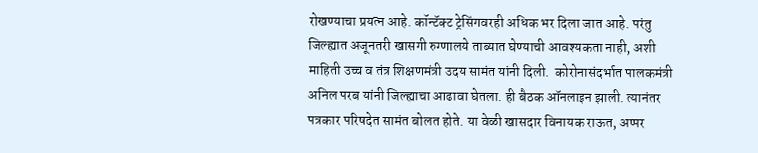रोखण्याचा प्रयत्न आहे. कॉन्टॅक्‍ट ट्रेसिंगवरही अधिक भर दिला जात आहे. परंतु जिल्ह्यात अजूनतरी खासगी रुग्णालये ताब्यात घेण्याची आवश्‍यकता नाही, अशी माहिती उच्च व तंत्र शिक्षणमंत्री उदय सामंत यांनी दिली.  कोरोनासंदर्भात पालकमंत्री अनिल परब यांनी जिल्ह्याचा आढावा घेतला. ही बैठक ऑनलाइन झाली. त्यानंतर पत्रकार परिषदेत सामंत बोलत होते. या वेळी खासदार विनायक राऊत, अप्पर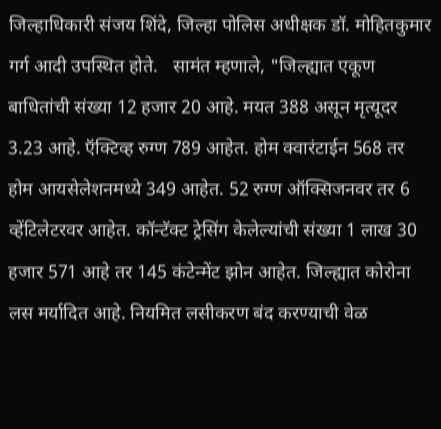जिल्हाधिकारी संजय शिंदे, जिल्हा पोलिस अधीक्षक डॉ. मोहितकुमार गर्ग आदी उपस्थित होते.   सामंत म्हणाले, "जिल्ह्यात एकूण बाधितांची संख्या 12 हजार 20 आहे. मयत 388 असून मृत्यूदर 3.23 आहे. ऍक्‍टिव्ह रुग्ण 789 आहेत. होम क्वारंटाईन 568 तर होम आयसेलेशनमध्ये 349 आहेत. 52 रुग्ण ऑक्‍सिजनवर तर 6 व्हेंटिलेटरवर आहेत. कॉन्टॅक्‍ट ट्रेसिंग केलेल्यांची संख्या 1 लाख 30 हजार 571 आहे तर 145 कंटेन्मेंट झोन आहेत. जिल्ह्यात कोरोना लस मर्यादित आहे. नियमित लसीकरण बंद करण्याची वेळ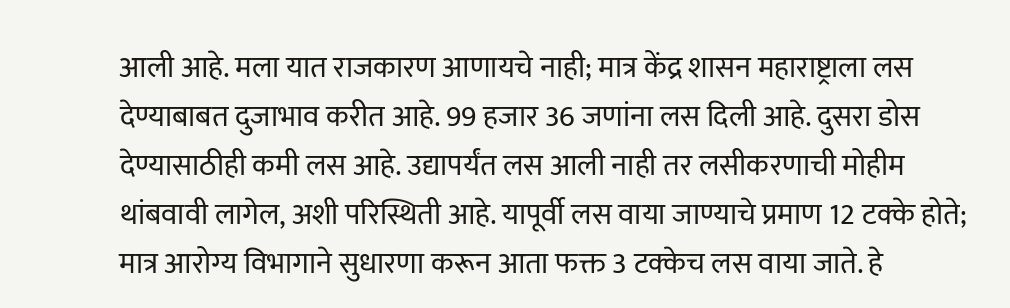आली आहे. मला यात राजकारण आणायचे नाही; मात्र केंद्र शासन महाराष्ट्राला लस देण्याबाबत दुजाभाव करीत आहे. 99 हजार 36 जणांना लस दिली आहे. दुसरा डोस देण्यासाठीही कमी लस आहे. उद्यापर्यंत लस आली नाही तर लसीकरणाची मोहीम थांबवावी लागेल, अशी परिस्थिती आहे. यापूर्वी लस वाया जाण्याचे प्रमाण 12 टक्के होते; मात्र आरोग्य विभागाने सुधारणा करून आता फक्त 3 टक्केच लस वाया जाते. हे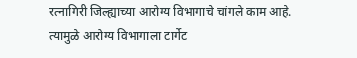रत्नागिरी जिल्ह्याच्या आरोग्य विभागाचे चांगले काम आहे. त्यामुळे आरोग्य विभागाला टार्गेट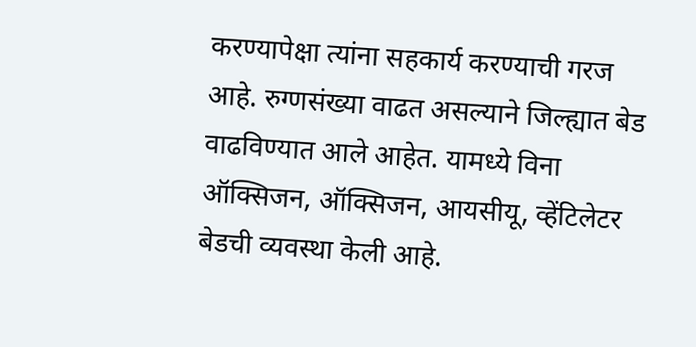करण्यापेक्षा त्यांना सहकार्य करण्याची गरज आहे. रुग्णसंख्या वाढत असल्याने जिल्ह्यात बेड वाढविण्यात आले आहेत. यामध्ये विना ऑक्‍सिजन, ऑक्‍सिजन, आयसीयू, व्हेंटिलेटर बेडची व्यवस्था केली आहे.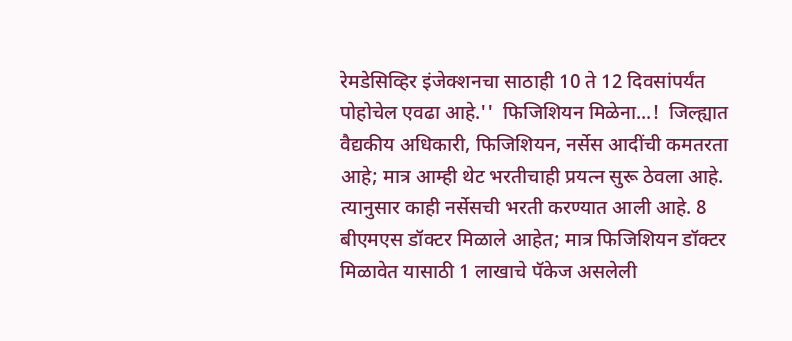रेमडेसिव्हिर इंजेक्‍शनचा साठाही 10 ते 12 दिवसांपर्यंत पोहोचेल एवढा आहे.''  फिजिशियन मिळेना...!  जिल्ह्यात वैद्यकीय अधिकारी, फिजिशियन, नर्सेस आदींची कमतरता आहे; मात्र आम्ही थेट भरतीचाही प्रयत्न सुरू ठेवला आहे. त्यानुसार काही नर्सेसची भरती करण्यात आली आहे. 8 बीएमएस डॉक्‍टर मिळाले आहेत; मात्र फिजिशियन डॉक्‍टर मिळावेत यासाठी 1 लाखाचे पॅकेज असलेली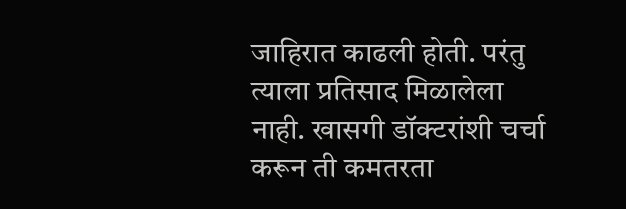जाहिरात काढली होती. परंतु त्याला प्रतिसाद मिळालेला नाही. खासगी डॉक्‍टरांशी चर्चा करून ती कमतरता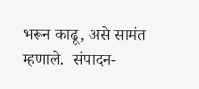भरून काढू, असे सामंत म्हणाले.  संपादन-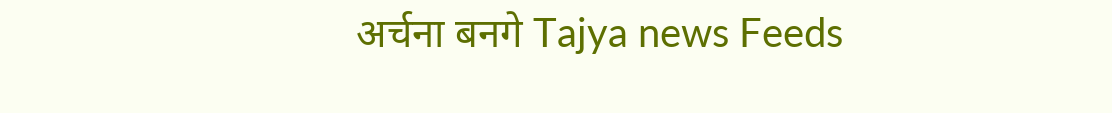अर्चना बनगे Tajya news Feeds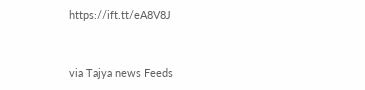https://ift.tt/eA8V8J


via Tajya news Feeds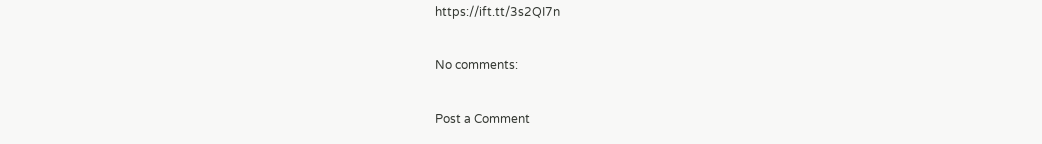https://ift.tt/3s2QI7n

No comments:

Post a Comment